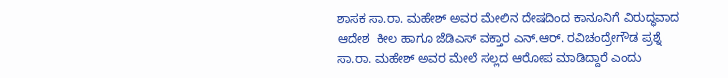ಶಾಸಕ ಸಾ.ರಾ. ಮಹೇಶ್‌ ಅವರ ಮೇಲಿನ ದೇಷದಿಂದ ಕಾನೂನಿಗೆ ವಿರುದ್ಧವಾದ ಆದೇಶ  ಕೀಲ ಹಾಗೂ ಜೆಡಿಎಸ್‌ ವಕ್ತಾರ ಎನ್‌.ಆರ್‌. ರವಿಚಂದ್ರೇಗೌಡ ಪ್ರಶ್ನೆ ಸಾ.ರಾ. ಮಹೇಶ್‌ ಅವರ ಮೇಲೆ ಸಲ್ಲದ ಆರೋಪ ಮಾಡಿದ್ದಾರೆ ಎಂದು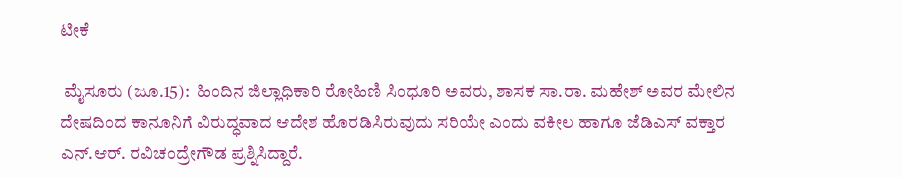ಟೀಕೆ

 ಮೈಸೂರು (ಜೂ.15):  ಹಿಂದಿನ ಜಿಲ್ಲಾಧಿಕಾರಿ ರೋಹಿಣಿ ಸಿಂಧೂರಿ ಅವರು, ಶಾಸಕ ಸಾ.ರಾ. ಮಹೇಶ್‌ ಅವರ ಮೇಲಿನ ದೇಷದಿಂದ ಕಾನೂನಿಗೆ ವಿರುದ್ಧವಾದ ಆದೇಶ ಹೊರಡಿಸಿರುವುದು ಸರಿಯೇ ಎಂದು ವಕೀಲ ಹಾಗೂ ಜೆಡಿಎಸ್‌ ವಕ್ತಾರ ಎನ್‌.ಆರ್‌. ರವಿಚಂದ್ರೇಗೌಡ ಪ್ರಶ್ನಿಸಿದ್ದಾರೆ.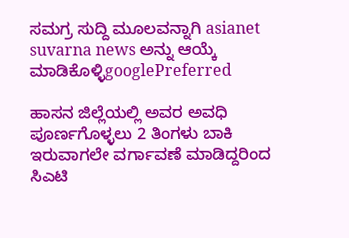ಸಮಗ್ರ ಸುದ್ದಿ ಮೂಲವನ್ನಾಗಿ asianet suvarna news ಅನ್ನು ಆಯ್ಕೆ ಮಾಡಿಕೊಳ್ಳಿgooglePreferred

ಹಾಸನ ಜಿಲ್ಲೆಯಲ್ಲಿ ಅವರ ಅವಧಿ ಪೂರ್ಣಗೊಳ್ಳಲು 2 ತಿಂಗಳು ಬಾಕಿ ಇರುವಾಗಲೇ ವರ್ಗಾವಣೆ ಮಾಡಿದ್ದರಿಂದ ಸಿಎಟಿ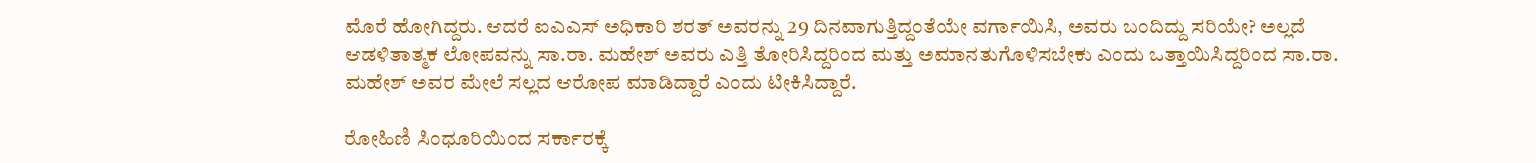ಮೊರೆ ಹೋಗಿದ್ದರು. ಆದರೆ ಐಎಎಸ್‌ ಅಧಿಕಾರಿ ಶರತ್‌ ಅವರನ್ನು 29 ದಿನವಾಗುತ್ತಿದ್ದಂತೆಯೇ ವರ್ಗಾಯಿಸಿ, ಅವರು ಬಂದಿದ್ದು ಸರಿಯೇ? ಅಲ್ಲದೆ ಆಡಳಿತಾತ್ಮಕ ಲೋಪವನ್ನು ಸಾ.ರಾ. ಮಹೇಶ್‌ ಅವರು ಎತ್ತಿ ತೋರಿಸಿದ್ದರಿಂದ ಮತ್ತು ಅಮಾನತುಗೊಳಿಸಬೇಕು ಎಂದು ಒತ್ತಾಯಿಸಿದ್ದರಿಂದ ಸಾ.ರಾ. ಮಹೇಶ್‌ ಅವರ ಮೇಲೆ ಸಲ್ಲದ ಆರೋಪ ಮಾಡಿದ್ದಾರೆ ಎಂದು ಟೀಕಿಸಿದ್ದಾರೆ.

ರೋಹಿಣಿ ಸಿಂಧೂರಿಯಿಂದ ಸರ್ಕಾರಕ್ಕೆ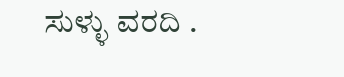ಸುಳ್ಳು ವರದಿ .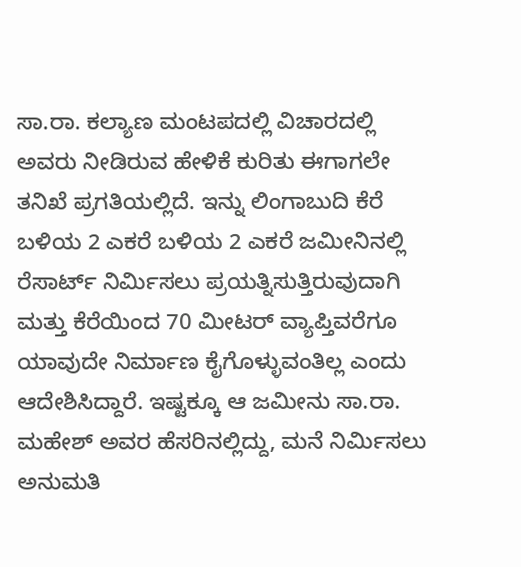ಸಾ.ರಾ. ಕಲ್ಯಾಣ ಮಂಟಪದಲ್ಲಿ ವಿಚಾರದಲ್ಲಿ ಅವರು ನೀಡಿರುವ ಹೇಳಿಕೆ ಕುರಿತು ಈಗಾಗಲೇ ತನಿಖೆ ಪ್ರಗತಿಯಲ್ಲಿದೆ. ಇನ್ನು ಲಿಂಗಾಬುದಿ ಕೆರೆ ಬಳಿಯ 2 ಎಕರೆ ಬಳಿಯ 2 ಎಕರೆ ಜಮೀನಿನಲ್ಲಿ ರೆಸಾರ್ಟ್‌ ನಿರ್ಮಿಸಲು ಪ್ರಯತ್ನಿಸುತ್ತಿರುವುದಾಗಿ ಮತ್ತು ಕೆರೆಯಿಂದ 70 ಮೀಟರ್‌ ವ್ಯಾಪ್ತಿವರೆಗೂ ಯಾವುದೇ ನಿರ್ಮಾಣ ಕೈಗೊಳ್ಳುವಂತಿಲ್ಲ ಎಂದು ಆದೇಶಿಸಿದ್ದಾರೆ. ಇಷ್ಟಕ್ಕೂ ಆ ಜಮೀನು ಸಾ.ರಾ. ಮಹೇಶ್‌ ಅವರ ಹೆಸರಿನಲ್ಲಿದ್ದು, ಮನೆ ನಿರ್ಮಿಸಲು ಅನುಮತಿ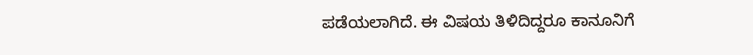ಪಡೆಯಲಾಗಿದೆ. ಈ ವಿಷಯ ತಿಳಿದಿದ್ದರೂ ಕಾನೂನಿಗೆ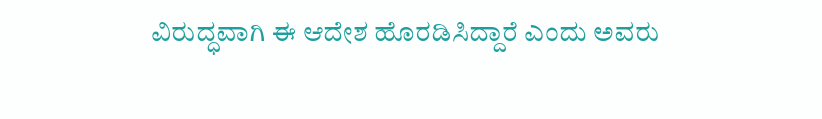ವಿರುದ್ಧವಾಗಿ ಈ ಆದೇಶ ಹೊರಡಿಸಿದ್ದಾರೆ ಎಂದು ಅವರು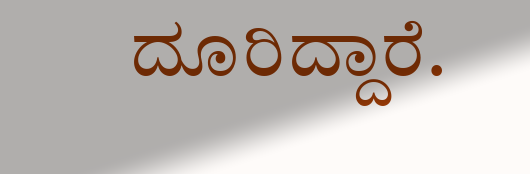ದೂರಿದ್ದಾರೆ.